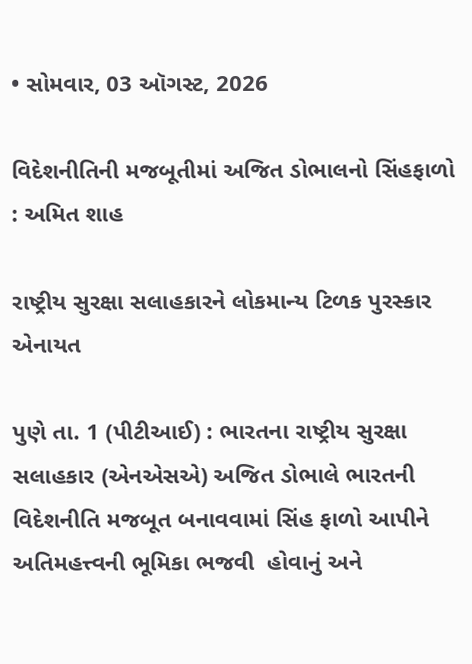• સોમવાર, 03 ઑગસ્ટ, 2026

વિદેશનીતિની મજબૂતીમાં અજિત ડોભાલનો સિંહફાળો : અમિત શાહ

રાષ્ટ્રીય સુરક્ષા સલાહકારને લોકમાન્ય ટિળક પુરસ્કાર એનાયત

પુણે તા. 1 (પીટીઆઈ) : ભારતના રાષ્ટ્રીય સુરક્ષા સલાહકાર (એનએસએ) અજિત ડોભાલે ભારતની વિદેશનીતિ મજબૂત બનાવવામાં સિંહ ફાળો આપીને અતિમહત્ત્વની ભૂમિકા ભજવી  હોવાનું અને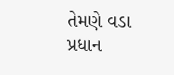તેમણે વડા પ્રધાન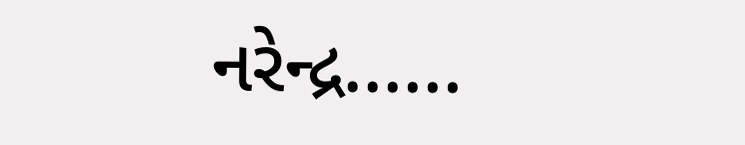નરેન્દ્ર......